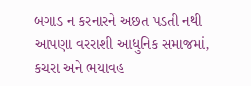બગાડ ન કરનારને અછત પડતી નથી
આપણા વરરાશી આધુનિક સમાજમાં, કચરા અને ભયાવહ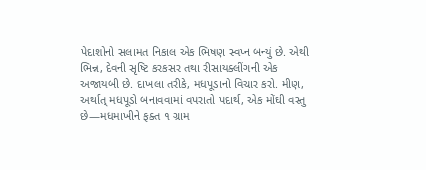પેદાશોનો સલામત નિકાલ એક ભિષણ સ્વપ્ન બન્યું છે. એથી ભિન્ન, દેવની સૃષ્ટિ કરકસર તથા રીસાયક્લીંગની એક અજાયબી છે. દાખલા તરીકે, મધપૂડાનો વિચાર કરો. મીણ, અર્થાત્ મધપૂડો બનાવવામાં વપરાતો પદાર્થ, એક મોંઘી વસ્તુ છે—મધમાખીને ફક્ત ૧ ગ્રામ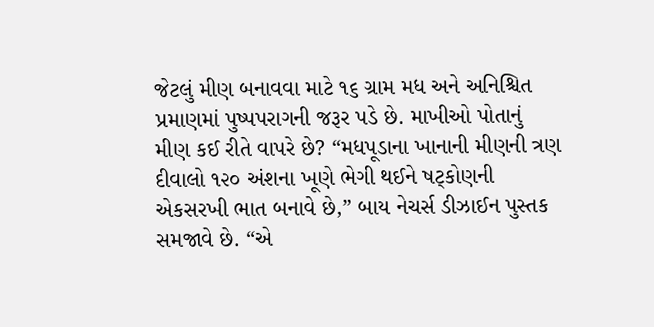જેટલું મીણ બનાવવા માટે ૧૬ ગ્રામ મધ અને અનિશ્ચિત પ્રમાણમાં પુષ્પપરાગની જરૂર પડે છે. માખીઓ પોતાનું મીણ કઈ રીતે વાપરે છે? “મધપૂડાના ખાનાની મીણની ત્રણ દીવાલો ૧૨૦ અંશના ખૂણે ભેગી થઈને ષટ્કોણની એકસરખી ભાત બનાવે છે,” બાય નેચર્સ ડીઝાઈન પુસ્તક સમજાવે છે. “એ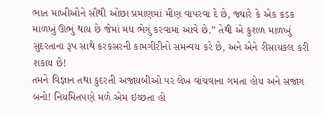ભાત માખીઓને સૌથી ઓછા પ્રમાણમાં મીણ વાપરવા દે છે, જ્યારે કે એક કડક માળખું ઊભું થાય છે જેમાં મધ ભેગું કરવામાં આવે છે.” તેથી એ કુશળ માળખું સુંદરતાના રૂપ સાથે કરકસરની કામગીરીનો સમન્વય કરે છે, અને એને રીસાયકલ કરી શકાય છે!
તમને વિજ્ઞાન તથા કુદરતી અજાયબીઓ પર લેખ વાંચવાના ગમતા હોય અને સજાગ બનો! નિયમિતપણે મળે એમ ઇચ્છતા હો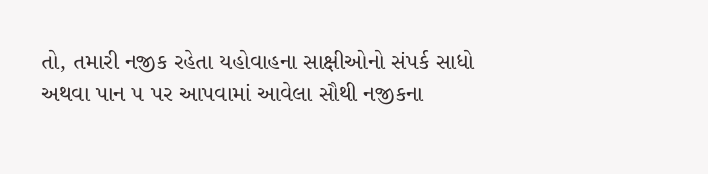તો, તમારી નજીક રહેતા યહોવાહના સાક્ષીઓનો સંપર્ક સાધો અથવા પાન ૫ પર આપવામાં આવેલા સૌથી નજીકના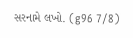સરનામે લખો. (g96 7/8)